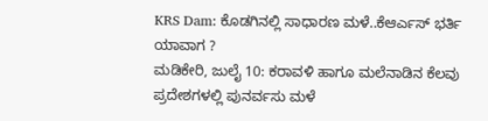KRS Dam: ಕೊಡಗಿನಲ್ಲಿ ಸಾಧಾರಣ ಮಳೆ..ಕೆಆರ್ಎಸ್ ಭರ್ತಿ ಯಾವಾಗ ?
ಮಡಿಕೇರಿ, ಜುಲೈ 10: ಕರಾವಳಿ ಹಾಗೂ ಮಲೆನಾಡಿನ ಕೆಲವು ಪ್ರದೇಶಗಳಲ್ಲಿ ಪುನರ್ವಸು ಮಳೆ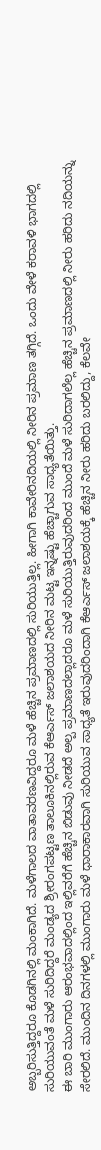ಅಬ್ಬರಿಸುತ್ತಿದ್ದರೂ ಕೊಡಗಿನಲ್ಲಿ ಮಂಕಾಗಿದೆ. ಮಳೆಗಾಲದ ವಾತಾವರಣವಿದ್ದರೂ ಮಳೆ ಹೆಚ್ಚಿನ ಪ್ರಮಾಣದಲ್ಲಿ ಸುರಿಯುತ್ತಿಲ್ಲ. ಹೀಗಾಗಿ ಕಾವೇರಿನದಿಯಲ್ಲಿ ನೀರಿನ ಪ್ರಮಾಣ ತಗ್ಗಿದೆ. ಒಂದು ವೇಳೆ ಕರಾವಳಿ ಭಾಗದಲ್ಲಿ ಸುರಿಯುವಂತೆ ಮಳೆ ಸುರಿದಿದ್ದರೆ ಮಂಡ್ಯದ ಶ್ರೀರಂಗಪಟ್ಟಣ ತಾಲೂಕಿನಲ್ಲಿರುವ ಕೆಆರ್ಎಸ್ ಜಲಾಶಯದ ನೀರಿನ ಮಟ್ಟ ಇನ್ನಷ್ಟು ಹೆಚ್ಚಾಗುವ ಸಾಧ್ಯತೆಯಿತ್ತು.
ಈ ಬಾರಿ ಮುಂಗಾರು ಆರಂಭವಾದಲ್ಲಿಂದ ಇಲ್ಲಿವರೆಗೆ ಹೆಚ್ಚಿನ ಬಿಡುವು ನೀಡದೆ ಅಲ್ಪ ಪ್ರಮಾಣದಲ್ಲಾದರೂ ಮಳೆ ಸುರಿಯುತ್ತಿರುವುದರಿಂದ ಮುಂದೆ ಮಳೆ ಸುರಿದಾಗಲೆಲ್ಲ ಹೆಚ್ಚಿನ ಪ್ರಮಾಣದಲ್ಲಿ ನೀರು ಹರಿದು ನದಿಯನ್ನು ಸೇರಲಿದೆ. ಮುಂದಿನ ದಿನಗಳಲ್ಲಿ ಮುಂಗಾರು ಮಳೆ ಧಾರಾಕಾರವಾಗಿ ಸುರಿಯುವ ಸಾಧ್ಯತೆ ಇರುವುದರಿಂದಾಗಿ ಕೆಆರ್ಎಸ್ ಜಲಾಶಯಕ್ಕೆ ಹೆಚ್ಚಿನ ನೀರು ಹರಿದು ಬರಲಿದ್ದು, ಕೆಲವೇ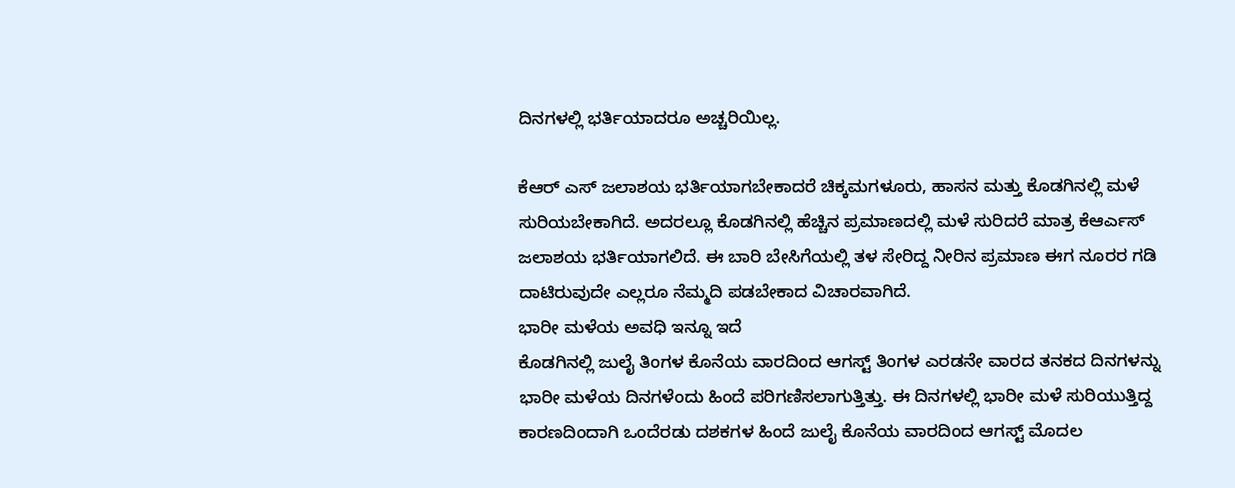ದಿನಗಳಲ್ಲಿ ಭರ್ತಿಯಾದರೂ ಅಚ್ಚರಿಯಿಲ್ಲ.

ಕೆಆರ್ ಎಸ್ ಜಲಾಶಯ ಭರ್ತಿಯಾಗಬೇಕಾದರೆ ಚಿಕ್ಕಮಗಳೂರು, ಹಾಸನ ಮತ್ತು ಕೊಡಗಿನಲ್ಲಿ ಮಳೆ ಸುರಿಯಬೇಕಾಗಿದೆ. ಅದರಲ್ಲೂ ಕೊಡಗಿನಲ್ಲಿ ಹೆಚ್ಚಿನ ಪ್ರಮಾಣದಲ್ಲಿ ಮಳೆ ಸುರಿದರೆ ಮಾತ್ರ ಕೆಆರ್ಎಸ್ ಜಲಾಶಯ ಭರ್ತಿಯಾಗಲಿದೆ. ಈ ಬಾರಿ ಬೇಸಿಗೆಯಲ್ಲಿ ತಳ ಸೇರಿದ್ದ ನೀರಿನ ಪ್ರಮಾಣ ಈಗ ನೂರರ ಗಡಿ ದಾಟಿರುವುದೇ ಎಲ್ಲರೂ ನೆಮ್ಮದಿ ಪಡಬೇಕಾದ ವಿಚಾರವಾಗಿದೆ.
ಭಾರೀ ಮಳೆಯ ಅವಧಿ ಇನ್ನೂ ಇದೆ
ಕೊಡಗಿನಲ್ಲಿ ಜುಲೈ ತಿಂಗಳ ಕೊನೆಯ ವಾರದಿಂದ ಆಗಸ್ಟ್ ತಿಂಗಳ ಎರಡನೇ ವಾರದ ತನಕದ ದಿನಗಳನ್ನು ಭಾರೀ ಮಳೆಯ ದಿನಗಳೆಂದು ಹಿಂದೆ ಪರಿಗಣಿಸಲಾಗುತ್ತಿತ್ತು. ಈ ದಿನಗಳಲ್ಲಿ ಭಾರೀ ಮಳೆ ಸುರಿಯುತ್ತಿದ್ದ ಕಾರಣದಿಂದಾಗಿ ಒಂದೆರಡು ದಶಕಗಳ ಹಿಂದೆ ಜುಲೈ ಕೊನೆಯ ವಾರದಿಂದ ಆಗಸ್ಟ್ ಮೊದಲ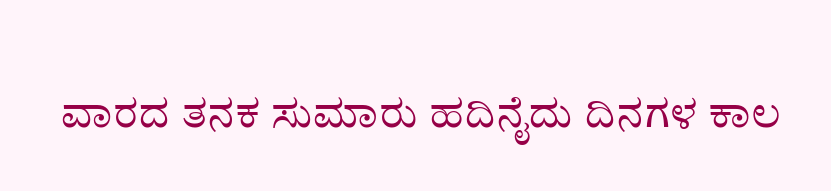ವಾರದ ತನಕ ಸುಮಾರು ಹದಿನೈದು ದಿನಗಳ ಕಾಲ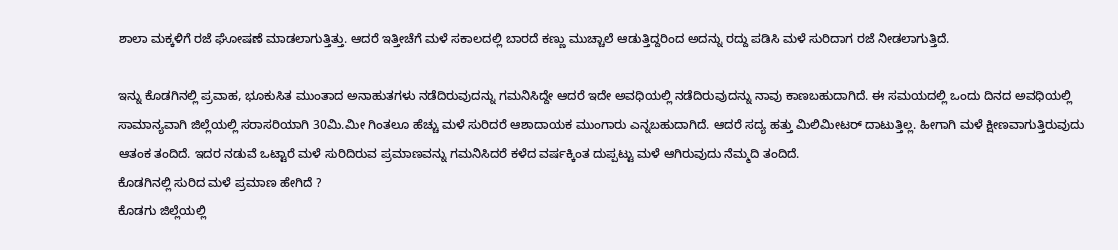ಶಾಲಾ ಮಕ್ಕಳಿಗೆ ರಜೆ ಘೋಷಣೆ ಮಾಡಲಾಗುತ್ತಿತ್ತು. ಆದರೆ ಇತ್ತೀಚೆಗೆ ಮಳೆ ಸಕಾಲದಲ್ಲಿ ಬಾರದೆ ಕಣ್ಣು ಮುಚ್ಚಾಲೆ ಆಡುತ್ತಿದ್ದರಿಂದ ಅದನ್ನು ರದ್ದು ಪಡಿಸಿ ಮಳೆ ಸುರಿದಾಗ ರಜೆ ನೀಡಲಾಗುತ್ತಿದೆ.

ಇನ್ನು ಕೊಡಗಿನಲ್ಲಿ ಪ್ರವಾಹ, ಭೂಕುಸಿತ ಮುಂತಾದ ಅನಾಹುತಗಳು ನಡೆದಿರುವುದನ್ನು ಗಮನಿಸಿದ್ದೇ ಆದರೆ ಇದೇ ಅವಧಿಯಲ್ಲಿ ನಡೆದಿರುವುದನ್ನು ನಾವು ಕಾಣಬಹುದಾಗಿದೆ. ಈ ಸಮಯದಲ್ಲಿ ಒಂದು ದಿನದ ಅವಧಿಯಲ್ಲಿ ಸಾಮಾನ್ಯವಾಗಿ ಜಿಲ್ಲೆಯಲ್ಲಿ ಸರಾಸರಿಯಾಗಿ 30ಮಿ.ಮೀ ಗಿಂತಲೂ ಹೆಚ್ಚು ಮಳೆ ಸುರಿದರೆ ಆಶಾದಾಯಕ ಮುಂಗಾರು ಎನ್ನಬಹುದಾಗಿದೆ. ಆದರೆ ಸದ್ಯ ಹತ್ತು ಮಿಲಿಮೀಟರ್ ದಾಟುತ್ತಿಲ್ಲ. ಹೀಗಾಗಿ ಮಳೆ ಕ್ಷೀಣವಾಗುತ್ತಿರುವುದು ಆತಂಕ ತಂದಿದೆ. ಇದರ ನಡುವೆ ಒಟ್ಟಾರೆ ಮಳೆ ಸುರಿದಿರುವ ಪ್ರಮಾಣವನ್ನು ಗಮನಿಸಿದರೆ ಕಳೆದ ವರ್ಷಕ್ಕಿಂತ ದುಪ್ಪಟ್ಟು ಮಳೆ ಆಗಿರುವುದು ನೆಮ್ಮದಿ ತಂದಿದೆ.
ಕೊಡಗಿನಲ್ಲಿ ಸುರಿದ ಮಳೆ ಪ್ರಮಾಣ ಹೇಗಿದೆ ?
ಕೊಡಗು ಜಿಲ್ಲೆಯಲ್ಲಿ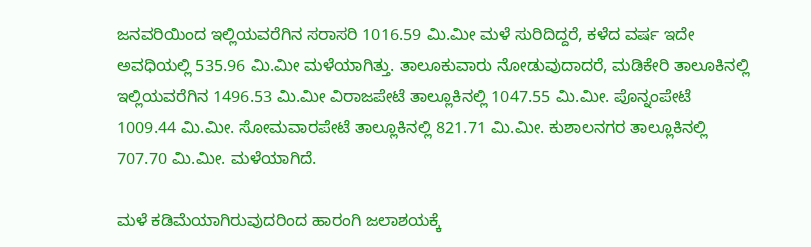ಜನವರಿಯಿಂದ ಇಲ್ಲಿಯವರೆಗಿನ ಸರಾಸರಿ 1016.59 ಮಿ.ಮೀ ಮಳೆ ಸುರಿದಿದ್ದರೆ, ಕಳೆದ ವರ್ಷ ಇದೇ ಅವಧಿಯಲ್ಲಿ 535.96 ಮಿ.ಮೀ ಮಳೆಯಾಗಿತ್ತು. ತಾಲೂಕುವಾರು ನೋಡುವುದಾದರೆ, ಮಡಿಕೇರಿ ತಾಲೂಕಿನಲ್ಲಿ ಇಲ್ಲಿಯವರೆಗಿನ 1496.53 ಮಿ.ಮೀ ವಿರಾಜಪೇಟೆ ತಾಲ್ಲೂಕಿನಲ್ಲಿ 1047.55 ಮಿ.ಮೀ. ಪೊನ್ನಂಪೇಟೆ 1009.44 ಮಿ.ಮೀ. ಸೋಮವಾರಪೇಟೆ ತಾಲ್ಲೂಕಿನಲ್ಲಿ 821.71 ಮಿ.ಮೀ. ಕುಶಾಲನಗರ ತಾಲ್ಲೂಕಿನಲ್ಲಿ 707.70 ಮಿ.ಮೀ. ಮಳೆಯಾಗಿದೆ.

ಮಳೆ ಕಡಿಮೆಯಾಗಿರುವುದರಿಂದ ಹಾರಂಗಿ ಜಲಾಶಯಕ್ಕೆ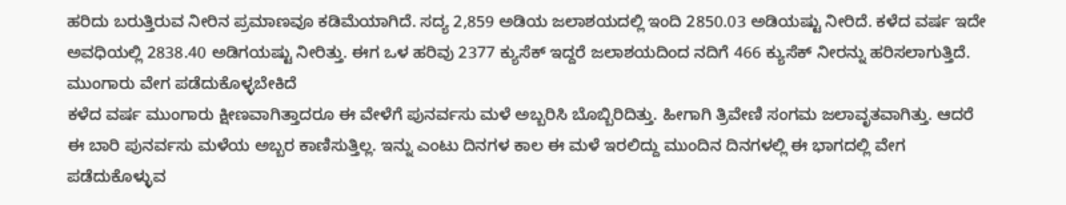ಹರಿದು ಬರುತ್ತಿರುವ ನೀರಿನ ಪ್ರಮಾಣವೂ ಕಡಿಮೆಯಾಗಿದೆ. ಸದ್ಯ 2,859 ಅಡಿಯ ಜಲಾಶಯದಲ್ಲಿ ಇಂದಿ 2850.03 ಅಡಿಯಷ್ಟು ನೀರಿದೆ. ಕಳೆದ ವರ್ಷ ಇದೇ ಅವಧಿಯಲ್ಲಿ 2838.40 ಅಡಿಗಯಷ್ಟು ನೀರಿತ್ತು. ಈಗ ಒಳ ಹರಿವು 2377 ಕ್ಯುಸೆಕ್ ಇದ್ದರೆ ಜಲಾಶಯದಿಂದ ನದಿಗೆ 466 ಕ್ಯುಸೆಕ್ ನೀರನ್ನು ಹರಿಸಲಾಗುತ್ತಿದೆ.
ಮುಂಗಾರು ವೇಗ ಪಡೆದುಕೊಳ್ಳಬೇಕಿದೆ
ಕಳೆದ ವರ್ಷ ಮುಂಗಾರು ಕ್ಷೀಣವಾಗಿತ್ತಾದರೂ ಈ ವೇಳೆಗೆ ಪುನರ್ವಸು ಮಳೆ ಅಬ್ಬರಿಸಿ ಬೊಬ್ಬಿರಿದಿತ್ತು. ಹೀಗಾಗಿ ತ್ರಿವೇಣಿ ಸಂಗಮ ಜಲಾವೃತವಾಗಿತ್ತು. ಆದರೆ ಈ ಬಾರಿ ಪುನರ್ವಸು ಮಳೆಯ ಅಬ್ಬರ ಕಾಣಿಸುತ್ತಿಲ್ಲ. ಇನ್ನು ಎಂಟು ದಿನಗಳ ಕಾಲ ಈ ಮಳೆ ಇರಲಿದ್ದು ಮುಂದಿನ ದಿನಗಳಲ್ಲಿ ಈ ಭಾಗದಲ್ಲಿ ವೇಗ ಪಡೆದುಕೊಳ್ಳುವ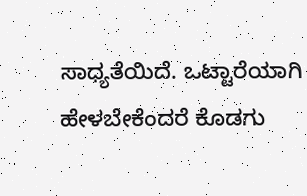ಸಾಧ್ಯತೆಯಿದೆ. ಒಟ್ಟಾರೆಯಾಗಿ ಹೇಳಬೇಕೆಂದರೆ ಕೊಡಗು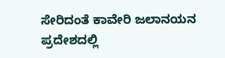ಸೇರಿದಂತೆ ಕಾವೇರಿ ಜಲಾನಯನ ಪ್ರದೇಶದಲ್ಲಿ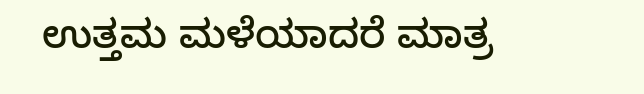ಉತ್ತಮ ಮಳೆಯಾದರೆ ಮಾತ್ರ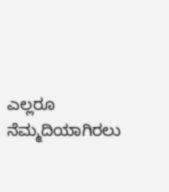ಎಲ್ಲರೂ ನೆಮ್ಮದಿಯಾಗಿರಲು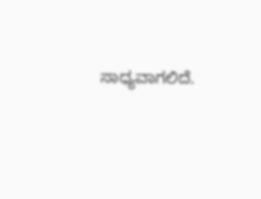ಸಾಧ್ಯವಾಗಲಿದೆ.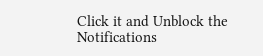Click it and Unblock the Notifications